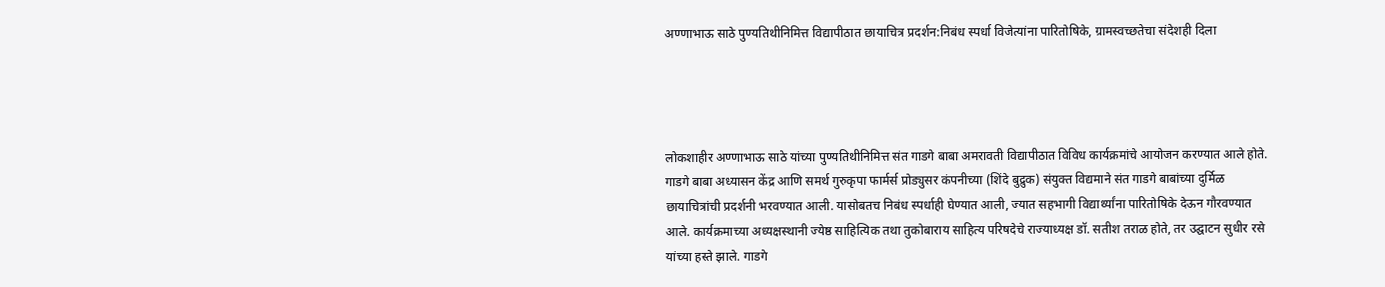अण्णाभाऊ साठे पुण्यतिथीनिमित्त विद्यापीठात छायाचित्र प्रदर्शन:निबंध स्पर्धा विजेत्यांना पारितोषिके, ग्रामस्वच्छतेचा संदेशही दिला




लोकशाहीर अण्णाभाऊ साठे यांच्या पुण्यतिथीनिमित्त संत गाडगे बाबा अमरावती विद्यापीठात विविध कार्यक्रमांचे आयोजन करण्यात आले होते. गाडगे बाबा अध्यासन केंद्र आणि समर्थ गुरुकृपा फार्मर्स प्रोड्युसर कंपनीच्या (शिंदे बुद्रुक) संयुक्त विद्यमाने संत गाडगे बाबांच्या दुर्मिळ छायाचित्रांची प्रदर्शनी भरवण्यात आली. यासोबतच निबंध स्पर्धाही घेण्यात आली, ज्यात सहभागी विद्यार्थ्यांना पारितोषिके देऊन गौरवण्यात आले. कार्यक्रमाच्या अध्यक्षस्थानी ज्येष्ठ साहित्यिक तथा तुकोबाराय साहित्य परिषदेचे राज्याध्यक्ष डॉ. सतीश तराळ होते, तर उद्घाटन सुधीर रसे यांच्या हस्ते झाले. गाडगे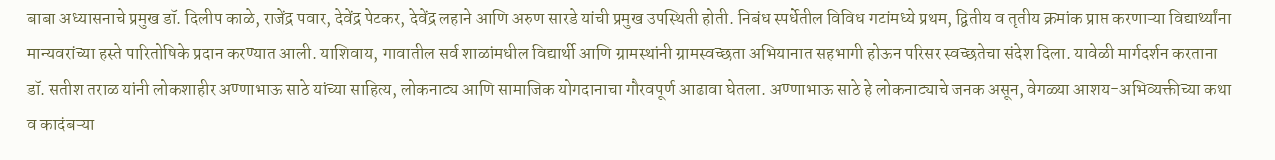बाबा अध्यासनाचे प्रमुख डॉ. दिलीप काळे, राजेंद्र पवार, देवेंद्र पेटकर, देवेंद्र लहाने आणि अरुण सारडे यांची प्रमुख उपस्थिती होती. निबंध स्पर्धेतील विविध गटांमध्ये प्रथम, द्वितीय व तृतीय क्रमांक प्राप्त करणाऱ्या विद्यार्थ्यांना मान्यवरांच्या हस्ते पारितोषिके प्रदान करण्यात आली. याशिवाय, गावातील सर्व शाळांमधील विद्यार्थी आणि ग्रामस्थांनी ग्रामस्वच्छता अभियानात सहभागी होऊन परिसर स्वच्छतेचा संदेश दिला. यावेळी मार्गदर्शन करताना डॉ. सतीश तराळ यांनी लोकशाहीर अण्णाभाऊ साठे यांच्या साहित्य, लोकनाट्य आणि सामाजिक योगदानाचा गौरवपूर्ण आढावा घेतला. अण्णाभाऊ साठे हे लोकनाट्याचे जनक असून, वेगळ्या आशय-अभिव्यक्तीच्या कथा व कादंबऱ्या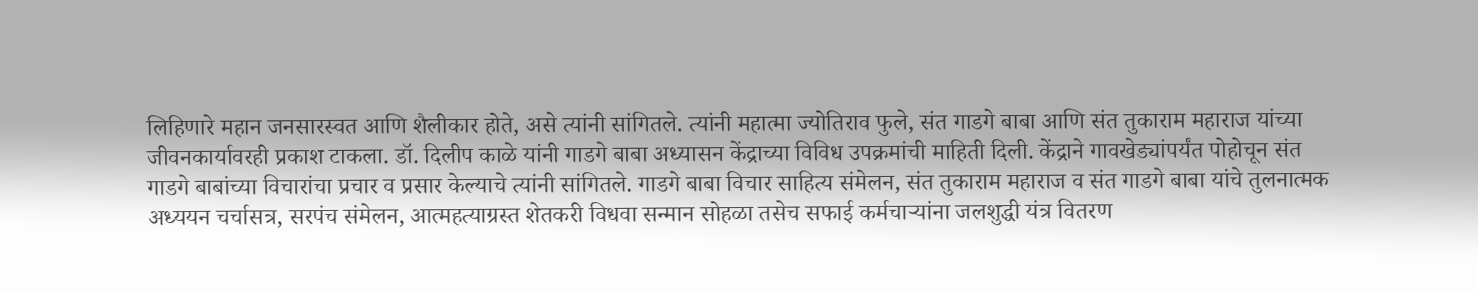लिहिणारे महान जनसारस्वत आणि शैलीकार होते, असे त्यांनी सांगितले. त्यांनी महात्मा ज्योतिराव फुले, संत गाडगे बाबा आणि संत तुकाराम महाराज यांच्या जीवनकार्यावरही प्रकाश टाकला. डॉ. दिलीप काळे यांनी गाडगे बाबा अध्यासन केंद्राच्या विविध उपक्रमांची माहिती दिली. केंद्राने गावखेड्यांपर्यंत पोहोचून संत गाडगे बाबांच्या विचारांचा प्रचार व प्रसार केल्याचे त्यांनी सांगितले. गाडगे बाबा विचार साहित्य संमेलन, संत तुकाराम महाराज व संत गाडगे बाबा यांचे तुलनात्मक अध्ययन चर्चासत्र, सरपंच संमेलन, आत्महत्याग्रस्त शेतकरी विधवा सन्मान सोहळा तसेच सफाई कर्मचाऱ्यांना जलशुद्धी यंत्र वितरण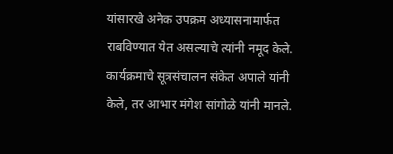यांसारखे अनेक उपक्रम अध्यासनामार्फत राबविण्यात येत असल्याचे त्यांनी नमूद केले. कार्यक्रमाचे सूत्रसंचालन संकेत अपाले यांनी केले, तर आभार मंगेश सांगोळे यांनी मानले.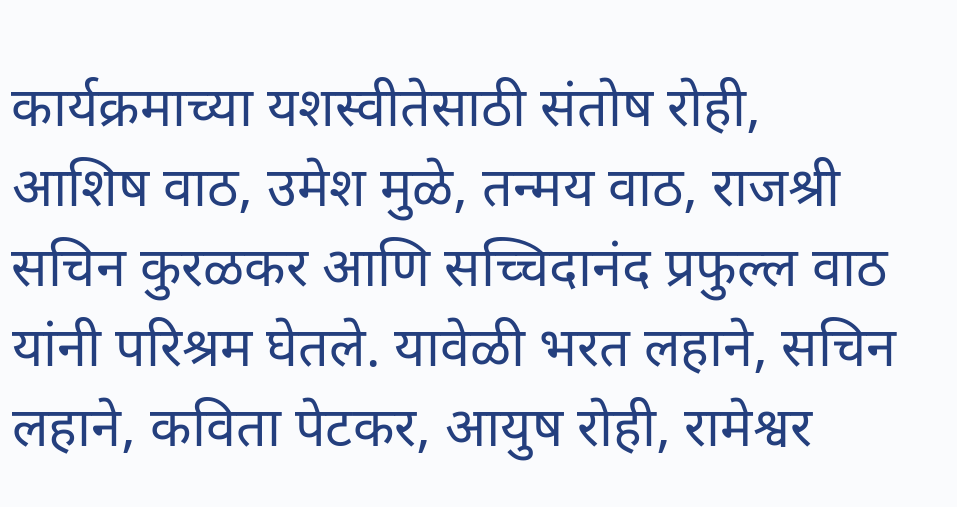कार्यक्रमाच्या यशस्वीतेसाठी संतोष रोही, आशिष वाठ, उमेश मुळे, तन्मय वाठ, राजश्री सचिन कुरळकर आणि सच्चिदानंद प्रफुल्ल वाठ यांनी परिश्रम घेतले. यावेळी भरत लहाने, सचिन लहाने, कविता पेटकर, आयुष रोही, रामेश्वर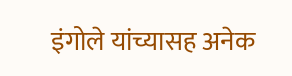इंगोले यांच्यासह अनेक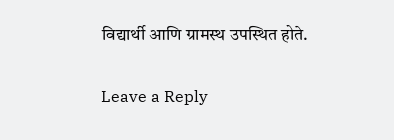विद्यार्थी आणि ग्रामस्थ उपस्थित होते.

Leave a Reply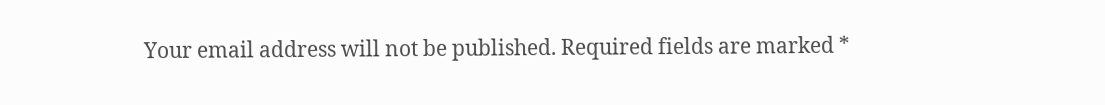Your email address will not be published. Required fields are marked *